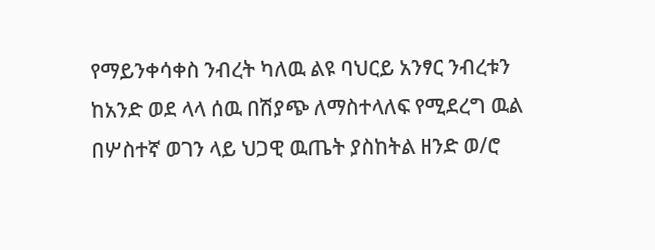የማይንቀሳቀስ ንብረት ካለዉ ልዩ ባህርይ አንፃር ንብረቱን ከአንድ ወደ ላላ ሰዉ በሽያጭ ለማስተላለፍ የሚደረግ ዉል በሦስተኛ ወገን ላይ ህጋዊ ዉጤት ያስከትል ዘንድ ወ/ሮ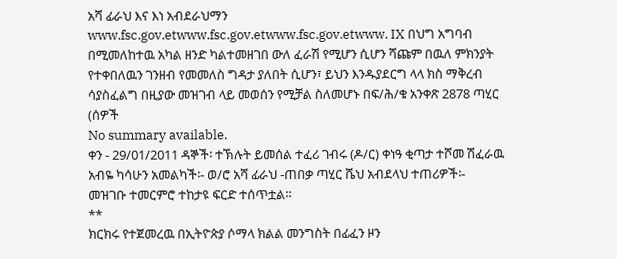አሻ ፊራህ እና እነ አብደራህማን www.fsc.gov.etwww.fsc.gov.etwww.fsc.gov.etwww. IX በህግ አግባብ በሚመለከተዉ አካል ዘንድ ካልተመዘገበ ውለ ፈራሽ የሚሆን ሲሆን ሻጩም በዉለ ምክንያት የተቀበለዉን ገንዘብ የመመለስ ግዳታ ያለበት ሲሆን፣ ይህን እንዱያደርግ ላላ ክስ ማቅረብ ሳያስፈልግ በዚያው መዝገብ ላይ መወሰን የሚቻል ስለመሆኑ በፍ/ሕ/ቁ አንቀጽ 2878 ጣሂር (ሰዎች
No summary available.
ቀን - 29/01/2011 ዳኞች፡ ተኽሉት ይመሰል ተፈሪ ገብሩ (ዶ/ር) ቀነዓ ቂጣታ ተሾመ ሽፈራዉ አብዬ ካሳሁን አመልካች፡- ወ/ሮ አሻ ፊራህ -ጠበቃ ጣሂር ሼህ አብደላህ ተጠሪዎች፡-
መዝገቡ ተመርምሮ ተከታዩ ፍርድ ተሰጥቷል።
**
ክርክሩ የተጀመረዉ በኢትዮጵያ ሶማላ ክልል መንግስት በፊፈን ዞን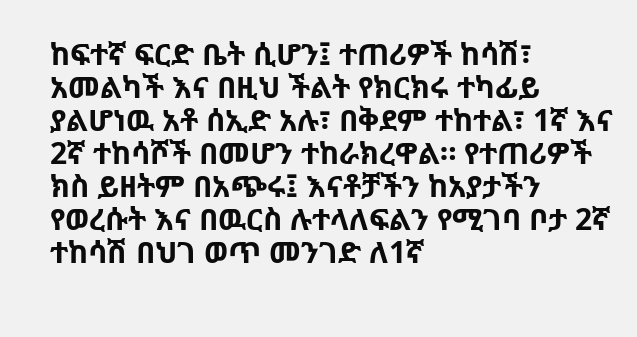ከፍተኛ ፍርድ ቤት ሲሆን፤ ተጠሪዎች ከሳሽ፣ አመልካች እና በዚህ ችልት የክርክሩ ተካፊይ ያልሆነዉ አቶ ሰኢድ አሉ፣ በቅደም ተከተል፣ 1ኛ እና 2ኛ ተከሳሾች በመሆን ተከራክረዋል። የተጠሪዎች ክስ ይዘትም በአጭሩ፤ እናቶቻችን ከአያታችን የወረሱት እና በዉርስ ሉተላለፍልን የሚገባ ቦታ 2ኛ ተከሳሽ በህገ ወጥ መንገድ ለ1ኛ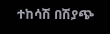ተከሳሽ በሽያጭ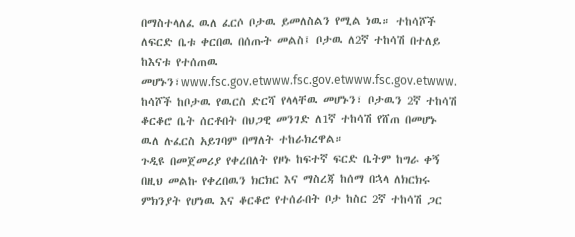በማስተላለፈ ዉለ ፈርሶ ቦታዉ ይመለስልን የሚል ነዉ። ተከሳሾች ለፍርድ ቤቱ ቀርበዉ በሰጡት መልስ፤ ቦታዉ ለ2ኛ ተከሳሽ በተለይ ከእናቱ የተሰጠዉ መሆኑን፣www.fsc.gov.etwww.fsc.gov.etwww.fsc.gov.etwww.
ከሳሾች ከቦታዉ የዉርስ ድርሻ የላላቸዉ መሆኑን፣ ቦታዉን 2ኛ ተከሳሽ ቆርቆሮ ቤት ሰርቶበት በህጋዊ መንገድ ለ1ኛ ተከሳሽ የሸጠ በመሆኑ ዉለ ሉፈርስ አይገባም በማለት ተከራክረዋል።
ጉዲዩ በመጀመሪያ የቀረበለት የዞኑ ከፍተኛ ፍርድ ቤትም ከግራ ቀኝ በዚህ መልኩ የቀረበዉን ክርክር እና ማስረጃ ከሰማ በኋላ ለክርክሩ ምክንያት የሆነዉ እና ቆርቆሮ የተሰራበት ቦታ ከስር 2ኛ ተከሳሽ ጋር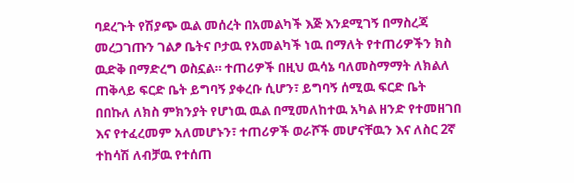ባደረጉት የሽያጭ ዉል መሰረት በአመልካች እጅ እንደሚገኝ በማስረጃ መረጋገጡን ገልፆ ቤትና ቦታዉ የአመልካች ነዉ በማለት የተጠሪዎችን ክስ ዉድቅ በማድረግ ወስኗል። ተጠሪዎች በዚህ ዉሳኔ ባለመስማማት ለክልለ ጠቅላይ ፍርድ ቤት ይግባኝ ያቀረቡ ሲሆን፣ ይግባኝ ሰሚዉ ፍርድ ቤት በበኩለ ለክስ ምክንያት የሆነዉ ዉል በሚመለከተዉ አካል ዘንድ የተመዘገበ እና የተፈረመም አለመሆኑን፣ ተጠሪዎች ወራሾች መሆናቸዉን እና ለስር 2ኛ ተከሳሽ ለብቻዉ የተሰጠ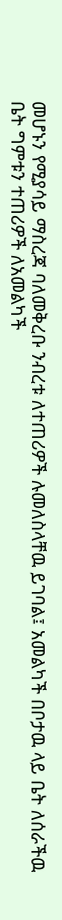መሆኑን የሚያሳይ ማስረጃ ባለመቅረቡ ንብረቱ ለተጠሪዎች ሉመለስላቸዉ ይገባል፤ አመልካች በቦታዉ ላይ ቤት ለሰራችዉ ቤት ግምቱን ተጠሪዎች ለአመልካች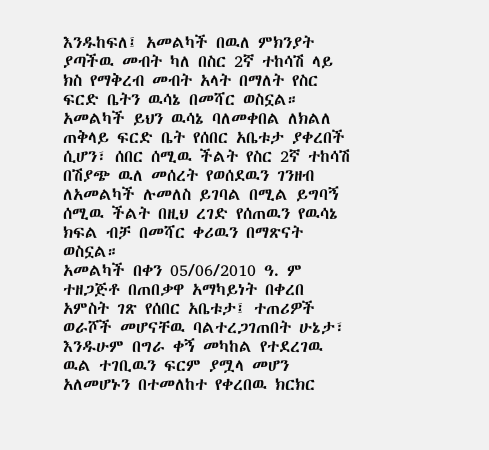እንዱከፍለ፤ አመልካች በዉለ ምክንያት ያጣችዉ መብት ካለ በስር 2ኛ ተከሳሽ ላይ ክስ የማቅረብ መብት አላት በማለት የስር ፍርድ ቤትን ዉሳኔ በመሻር ወስኗል። አመልካች ይህን ዉሳኔ ባለመቀበል ለክልለ ጠቅላይ ፍርድ ቤት የሰበር አቤቱታ ያቀረበች ሲሆን፣ ሰበር ሰሚዉ ችልት የስር 2ኛ ተከሳሽ በሽያጭ ዉለ መሰረት የወሰደዉን ገንዘብ ለአመልካች ሉመለስ ይገባል በሚል ይግባኝ ሰሚዉ ችልት በዚህ ረገድ የሰጠዉን የዉሳኔ ክፍል ብቻ በመሻር ቀሪዉን በማጽናት ወስኗል።
አመልካች በቀን 05/06/2010 ዓ. ም ተዘጋጅቶ በጠበቃዋ አማካይነት በቀረበ አምስት ገጽ የሰበር አቤቱታ፤ ተጠሪዎች ወራሾች መሆናቸዉ ባልተረጋገጠበት ሁኔታ፣ እንዱሁም በግራ ቀኝ መካከል የተደረገዉ ዉል ተገቢዉን ፍርም ያሟላ መሆን አለመሆኑን በተመለከተ የቀረበዉ ክርክር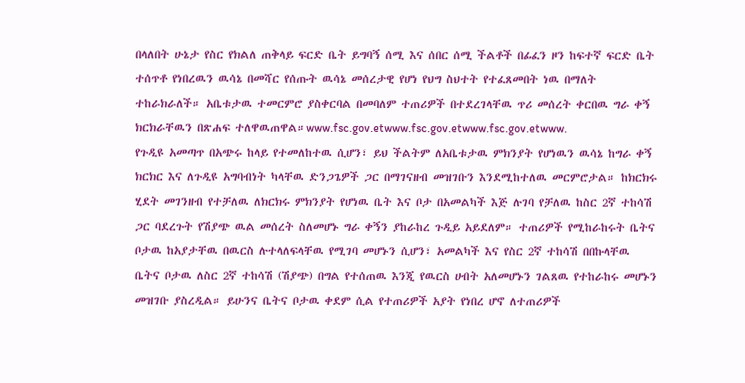በላለበት ሁኔታ የስር የክልለ ጠቅላይ ፍርድ ቤት ይግባኝ ሰሚ እና ሰበር ሰሚ ችልቶች በፊፈን ዞን ከፍተኛ ፍርድ ቤት ተሰጥቶ የነበረዉን ዉሳኔ በመሻር የሰጡት ዉሳኔ መሰረታዊ የሆነ የህግ ስህተት የተፈጸመበት ነዉ በማለት ተከራክራለች። አቤቱታዉ ተመርምሮ ያስቀርባል በመባለም ተጠሪዎች በተደረገላቸዉ ጥሪ መሰረት ቀርበዉ ግራ ቀኝ ክርክራቸዉን በጽሐፍ ተለዋዉጠዋል።www.fsc.gov.etwww.fsc.gov.etwww.fsc.gov.etwww.
የጉዲዩ አመጣጥ በአጭሩ ከላይ የተመለከተዉ ሲሆን፣ ይህ ችልትም ለአቤቱታዉ ምክንያት የሆነዉን ዉሳኔ ከግራ ቀኝ ክርክር እና ለጉዲዩ አግባብነት ካላቸዉ ድንጋጌዎች ጋር በማገናዘብ መዝገቡን እንደሚከተለዉ መርምሮታል። ከክርክሩ ሂደት መገንዘብ የተቻለዉ ለክርክሩ ምክንያት የሆነዉ ቤት እና ቦታ በአመልካች እጅ ሉገባ የቻለዉ ከስር 2ኛ ተከሳሽ ጋር ባደረጉት የሽያጭ ዉል መሰረት ስለመሆኑ ግራ ቀኝን ያከራከረ ጉዲይ አይደለም። ተጠሪዎች የሚከራከሩት ቤትና ቦታዉ ከአያታቸዉ በዉርስ ሉተላለፍላቸዉ የሚገባ መሆኑን ሲሆን፣ አመልካች እና የስር 2ኛ ተከሳሽ በበኩላቸዉ ቤትና ቦታዉ ለስር 2ኛ ተከሳሽ (ሽያጭ) በግል የተሰጠዉ እንጂ የዉርስ ሀብት አለመሆኑን ገልጸዉ የተከራከሩ መሆኑን መዝገቡ ያስረዲል። ይሁንና ቤትና ቦታዉ ቀደም ሲል የተጠሪዎች አያት የነበረ ሆኖ ለተጠሪዎች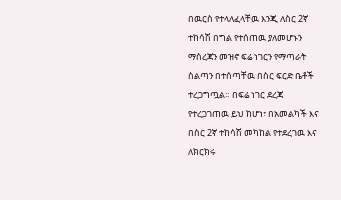በዉርስ የተላለፈላቸዉ እንጂ ለስር 2ኛ ተከሳሽ በግል የተሰጠዉ ያለመሆኑን ማስረጃን መዝኖ ፍሬ ነገርን የማጣራት ስልጣን በተሰጣቸዉ በስር ፍርድ ቤቶች ተረጋግጧል። በፍሬ ነገር ደረጃ የተረጋገጠዉ ይህ ከሆነ፣ በአመልካች እና በስር 2ኛ ተከሳሽ መካከል የተደረገዉ እና ለክርክሩ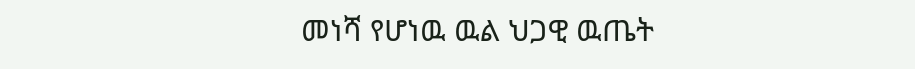መነሻ የሆነዉ ዉል ህጋዊ ዉጤት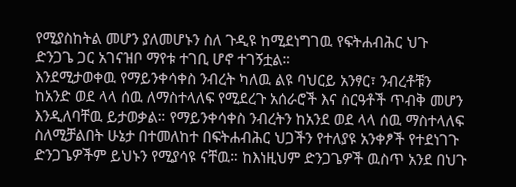የሚያስከትል መሆን ያለመሆኑን ስለ ጉዲዩ ከሚደነግገዉ የፍትሐብሕር ህጉ ድንጋጌ ጋር አገናዝቦ ማየቱ ተገቢ ሆኖ ተገኝቷል።
እንደሚታወቀዉ የማይንቀሳቀስ ንብረት ካለዉ ልዩ ባህርይ አንፃር፣ ንብረቶቹን ከአንድ ወደ ላላ ሰዉ ለማስተላለፍ የሚደረጉ አሰራሮች እና ስርዓቶች ጥብቅ መሆን እንዲለባቸዉ ይታወቃል። የማይንቀሳቀስ ንብረትን ከአንደ ወደ ላላ ሰዉ ማስተላለፍ ስለሚቻልበት ሁኔታ በተመለከተ በፍትሐብሕር ህጋችን የተለያዩ አንቀፆች የተደነገጉ ድንጋጌዎችም ይህኑን የሚያሳዩ ናቸዉ። ከእነዚህም ድንጋጌዎች ዉስጥ አንደ በህጉ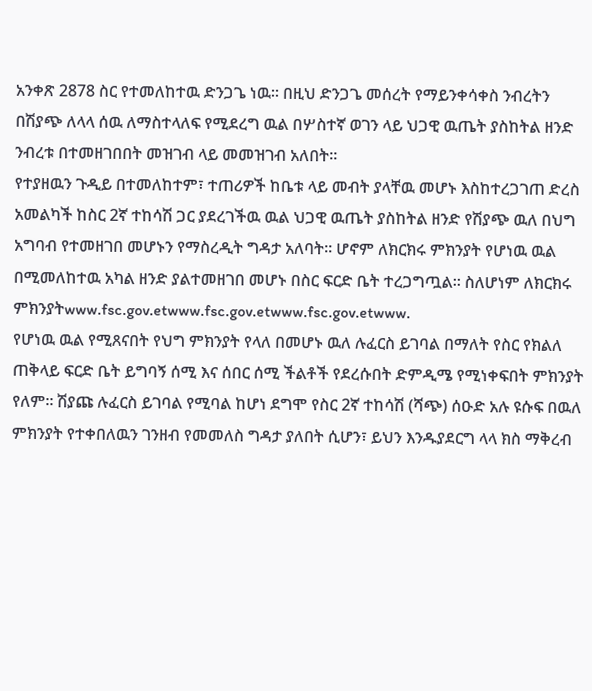አንቀጽ 2878 ስር የተመለከተዉ ድንጋጌ ነዉ። በዚህ ድንጋጌ መሰረት የማይንቀሳቀስ ንብረትን በሽያጭ ለላላ ሰዉ ለማስተላለፍ የሚደረግ ዉል በሦስተኛ ወገን ላይ ህጋዊ ዉጤት ያስከትል ዘንድ ንብረቱ በተመዘገበበት መዝገብ ላይ መመዝገብ አለበት።
የተያዘዉን ጉዲይ በተመለከተም፣ ተጠሪዎች ከቤቱ ላይ መብት ያላቸዉ መሆኑ እስከተረጋገጠ ድረስ አመልካች ከስር 2ኛ ተከሳሽ ጋር ያደረገችዉ ዉል ህጋዊ ዉጤት ያስከትል ዘንድ የሽያጭ ዉለ በህግ አግባብ የተመዘገበ መሆኑን የማስረዲት ግዳታ አለባት። ሆኖም ለክርክሩ ምክንያት የሆነዉ ዉል በሚመለከተዉ አካል ዘንድ ያልተመዘገበ መሆኑ በስር ፍርድ ቤት ተረጋግጧል። ስለሆነም ለክርክሩ ምክንያትwww.fsc.gov.etwww.fsc.gov.etwww.fsc.gov.etwww.
የሆነዉ ዉል የሚጸናበት የህግ ምክንያት የላለ በመሆኑ ዉለ ሉፈርስ ይገባል በማለት የስር የክልለ ጠቅላይ ፍርድ ቤት ይግባኝ ሰሚ እና ሰበር ሰሚ ችልቶች የደረሱበት ድምዲሜ የሚነቀፍበት ምክንያት የለም። ሽያጩ ሉፈርስ ይገባል የሚባል ከሆነ ደግሞ የስር 2ኛ ተከሳሽ (ሻጭ) ሰዑድ አሉ ዩሱፍ በዉለ ምክንያት የተቀበለዉን ገንዘብ የመመለስ ግዳታ ያለበት ሲሆን፣ ይህን እንዱያደርግ ላላ ክስ ማቅረብ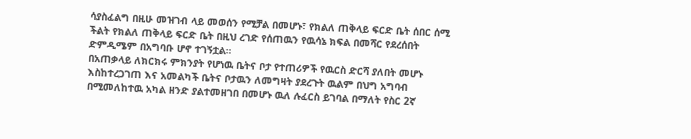ሳያስፈልግ በዚሁ መዝገብ ላይ መወሰን የሚቻል በመሆኑ፣ የክልለ ጠቅላይ ፍርድ ቤት ሰበር ሰሚ ችልት የክልለ ጠቅላይ ፍርድ ቤት በዚህ ረገድ የሰጠዉን የዉሳኔ ክፍል በመሻር የደረሰበት ድምዲሜም በአግባቡ ሆኖ ተገኝቷል።
በአጠቃላይ ለክርክሩ ምክንያት የሆነዉ ቤትና ቦታ የተጠሪዎች የዉርስ ድርሻ ያለበት መሆኑ እስከተረጋገጠ እና አመልካች ቤትና ቦታዉን ለመግዛት ያደረጉት ዉልም በህግ አግባብ በሚመለከተዉ አካል ዘንድ ያልተመዘገበ በመሆኑ ዉለ ሉፈርስ ይገባል በማለት የስር 2ኛ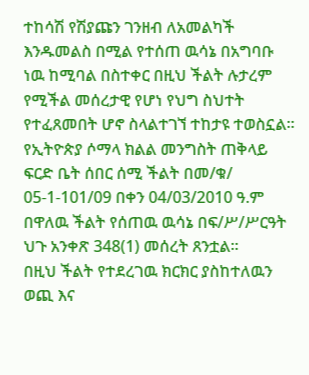ተከሳሽ የሽያጩን ገንዘብ ለአመልካች እንዱመልስ በሚል የተሰጠ ዉሳኔ በአግባቡ ነዉ ከሚባል በስተቀር በዚህ ችልት ሉታረም የሚችል መሰረታዊ የሆነ የህግ ስህተት የተፈጸመበት ሆኖ ስላልተገኘ ተከታዩ ተወስኗል።
የኢትዮጵያ ሶማላ ክልል መንግስት ጠቅላይ ፍርድ ቤት ሰበር ሰሚ ችልት በመ/ቁ/ 05-1-101/09 በቀን 04/03/2010 ዓ.ም በዋለዉ ችልት የሰጠዉ ዉሳኔ በፍ/ሥ/ሥርዓት ህጉ አንቀጽ 348(1) መሰረት ጸንቷል።
በዚህ ችልት የተደረገዉ ክርክር ያስከተለዉን ወጪ እና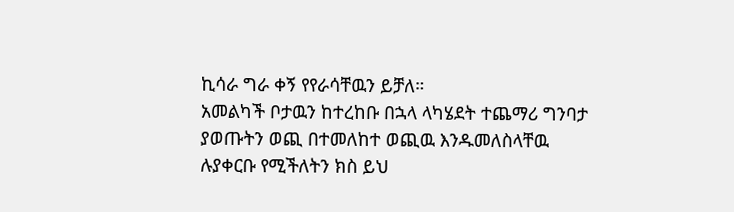ኪሳራ ግራ ቀኝ የየራሳቸዉን ይቻለ።
አመልካች ቦታዉን ከተረከቡ በኋላ ላካሄደት ተጨማሪ ግንባታ ያወጡትን ወጪ በተመለከተ ወጪዉ እንዱመለስላቸዉ ሉያቀርቡ የሚችለትን ክስ ይህ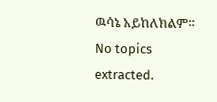ዉሳኔ አይከለክልም።
No topics extracted.